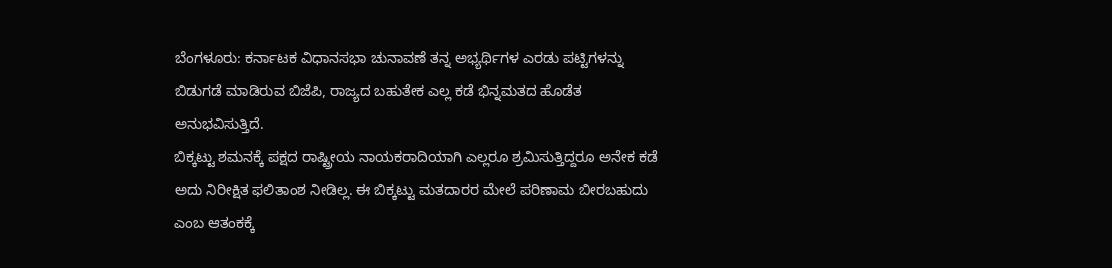ಬೆಂಗಳೂರು: ಕರ್ನಾಟಕ ವಿಧಾನಸಭಾ ಚುನಾವಣೆ ತನ್ನ ಅಭ್ಯರ್ಥಿಗಳ ಎರಡು ಪಟ್ಟಿಗಳನ್ನು ಬಿಡುಗಡೆ ಮಾಡಿರುವ ಬಿಜೆಪಿ, ರಾಜ್ಯದ ಬಹುತೇಕ ಎಲ್ಲ ಕಡೆ ಭಿನ್ನಮತದ ಹೊಡೆತ ಅನುಭವಿಸುತ್ತಿದೆ.
ಬಿಕ್ಕಟ್ಟು ಶಮನಕ್ಕೆ ಪಕ್ಷದ ರಾಷ್ಟ್ರೀಯ ನಾಯಕರಾದಿಯಾಗಿ ಎಲ್ಲರೂ ಶ್ರಮಿಸುತ್ತಿದ್ದರೂ ಅನೇಕ ಕಡೆ ಅದು ನಿರೀಕ್ಷಿತ ಫಲಿತಾಂಶ ನೀಡಿಲ್ಲ. ಈ ಬಿಕ್ಕಟ್ಟು ಮತದಾರರ ಮೇಲೆ ಪರಿಣಾಮ ಬೀರಬಹುದು ಎಂಬ ಆತಂಕಕ್ಕೆ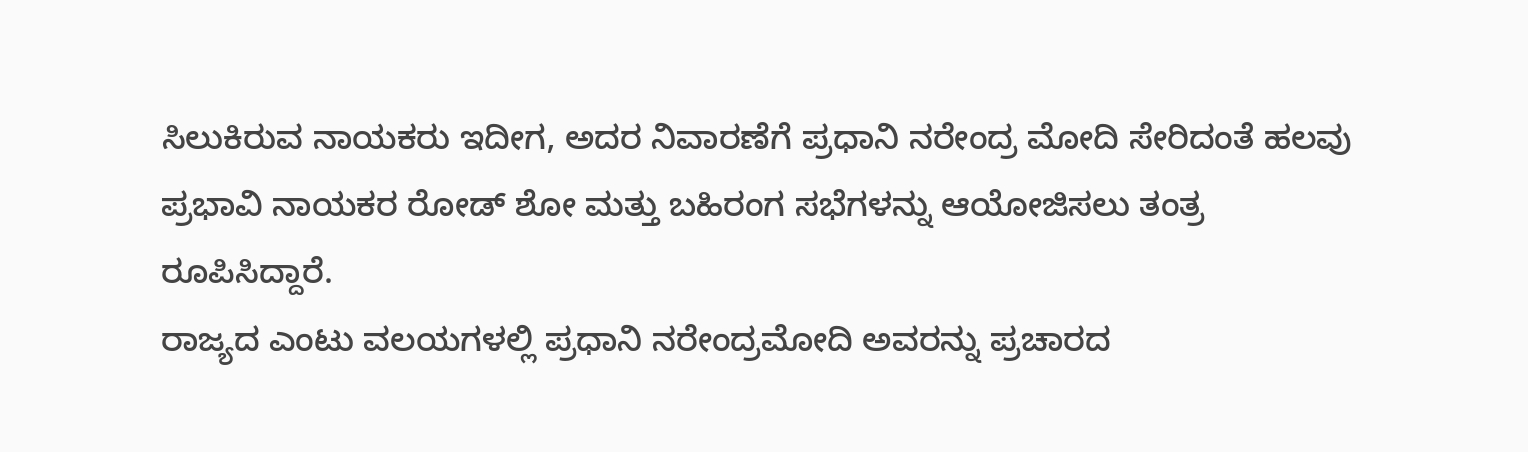ಸಿಲುಕಿರುವ ನಾಯಕರು ಇದೀಗ, ಅದರ ನಿವಾರಣೆಗೆ ಪ್ರಧಾನಿ ನರೇಂದ್ರ ಮೋದಿ ಸೇರಿದಂತೆ ಹಲವು ಪ್ರಭಾವಿ ನಾಯಕರ ರೋಡ್ ಶೋ ಮತ್ತು ಬಹಿರಂಗ ಸಭೆಗಳನ್ನು ಆಯೋಜಿಸಲು ತಂತ್ರ ರೂಪಿಸಿದ್ದಾರೆ.
ರಾಜ್ಯದ ಎಂಟು ವಲಯಗಳಲ್ಲಿ ಪ್ರಧಾನಿ ನರೇಂದ್ರಮೋದಿ ಅವರನ್ನು ಪ್ರಚಾರದ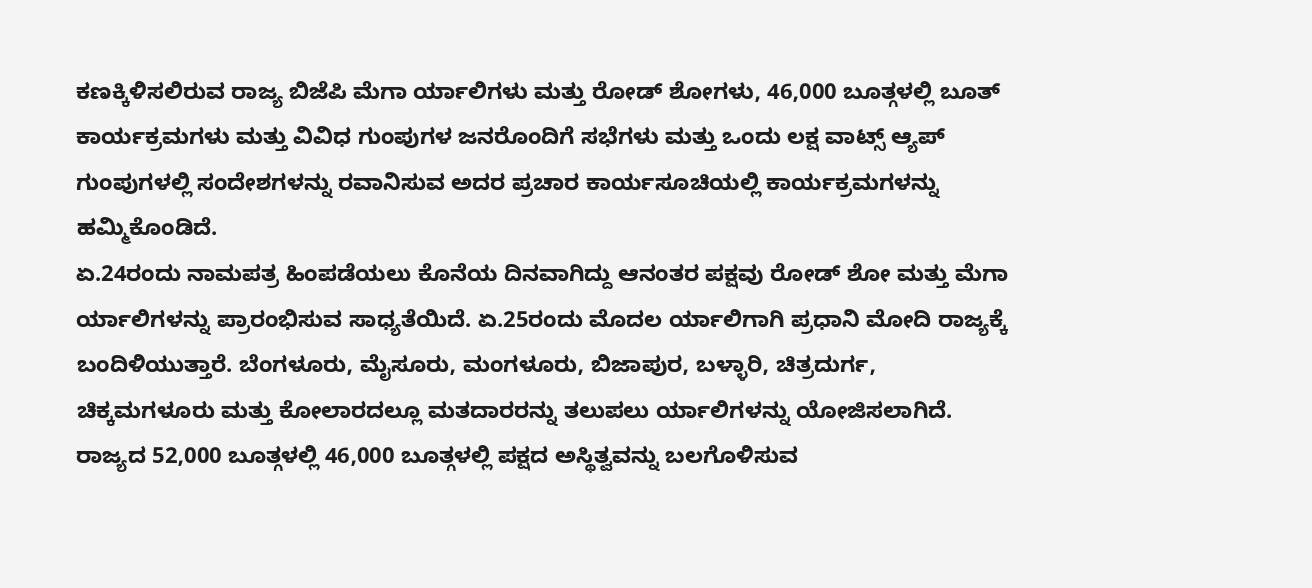ಕಣಕ್ಕಿಳಿಸಲಿರುವ ರಾಜ್ಯ ಬಿಜೆಪಿ ಮೆಗಾ ರ್ಯಾಲಿಗಳು ಮತ್ತು ರೋಡ್ ಶೋಗಳು, 46,000 ಬೂತ್ಗಳಲ್ಲಿ ಬೂತ್ ಕಾರ್ಯಕ್ರಮಗಳು ಮತ್ತು ವಿವಿಧ ಗುಂಪುಗಳ ಜನರೊಂದಿಗೆ ಸಭೆಗಳು ಮತ್ತು ಒಂದು ಲಕ್ಷ ವಾಟ್ಸ್ ಆ್ಯಪ್ ಗುಂಪುಗಳಲ್ಲಿ ಸಂದೇಶಗಳನ್ನು ರವಾನಿಸುವ ಅದರ ಪ್ರಚಾರ ಕಾರ್ಯಸೂಚಿಯಲ್ಲಿ ಕಾರ್ಯಕ್ರಮಗಳನ್ನು ಹಮ್ಮಿಕೊಂಡಿದೆ.
ಏ.24ರಂದು ನಾಮಪತ್ರ ಹಿಂಪಡೆಯಲು ಕೊನೆಯ ದಿನವಾಗಿದ್ದು ಆನಂತರ ಪಕ್ಷವು ರೋಡ್ ಶೋ ಮತ್ತು ಮೆಗಾ ರ್ಯಾಲಿಗಳನ್ನು ಪ್ರಾರಂಭಿಸುವ ಸಾಧ್ಯತೆಯಿದೆ. ಏ.25ರಂದು ಮೊದಲ ರ್ಯಾಲಿಗಾಗಿ ಪ್ರಧಾನಿ ಮೋದಿ ರಾಜ್ಯಕ್ಕೆ ಬಂದಿಳಿಯುತ್ತಾರೆ. ಬೆಂಗಳೂರು, ಮೈಸೂರು, ಮಂಗಳೂರು, ಬಿಜಾಪುರ, ಬಳ್ಳಾರಿ, ಚಿತ್ರದುರ್ಗ, ಚಿಕ್ಕಮಗಳೂರು ಮತ್ತು ಕೋಲಾರದಲ್ಲೂ ಮತದಾರರನ್ನು ತಲುಪಲು ರ್ಯಾಲಿಗಳನ್ನು ಯೋಜಿಸಲಾಗಿದೆ.
ರಾಜ್ಯದ 52,000 ಬೂತ್ಗಳಲ್ಲಿ 46,000 ಬೂತ್ಗಳಲ್ಲಿ ಪಕ್ಷದ ಅಸ್ಥಿತ್ವವನ್ನು ಬಲಗೊಳಿಸುವ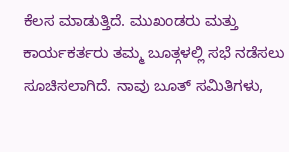ಕೆಲಸ ಮಾಡುತ್ತಿದೆ. ಮುಖಂಡರು ಮತ್ತು ಕಾರ್ಯಕರ್ತರು ತಮ್ಮ ಬೂತ್ಗಳಲ್ಲಿ ಸಭೆ ನಡೆಸಲು ಸೂಚಿಸಲಾಗಿದೆ. ನಾವು ಬೂತ್ ಸಮಿತಿಗಳು,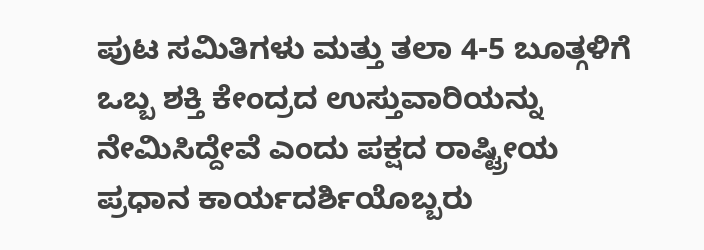ಪುಟ ಸಮಿತಿಗಳು ಮತ್ತು ತಲಾ 4-5 ಬೂತ್ಗಳಿಗೆ ಒಬ್ಬ ಶಕ್ತಿ ಕೇಂದ್ರದ ಉಸ್ತುವಾರಿಯನ್ನು ನೇಮಿಸಿದ್ದೇವೆ ಎಂದು ಪಕ್ಷದ ರಾಷ್ಟ್ರೀಯ ಪ್ರಧಾನ ಕಾರ್ಯದರ್ಶಿಯೊಬ್ಬರು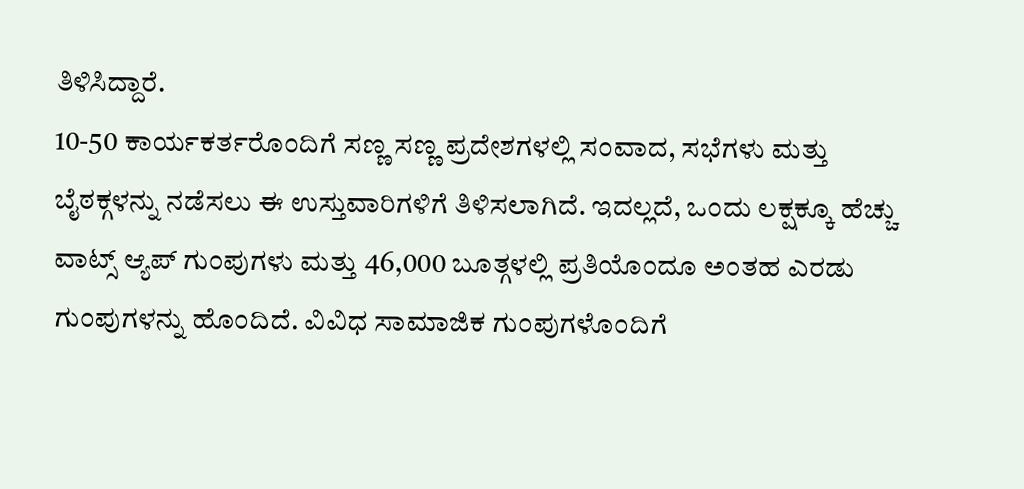ತಿಳಿಸಿದ್ದಾರೆ.
10-50 ಕಾರ್ಯಕರ್ತರೊಂದಿಗೆ ಸಣ್ಣ ಸಣ್ಣ ಪ್ರದೇಶಗಳಲ್ಲಿ ಸಂವಾದ, ಸಭೆಗಳು ಮತ್ತು ಬೈಠಕ್ಗಳನ್ನು ನಡೆಸಲು ಈ ಉಸ್ತುವಾರಿಗಳಿಗೆ ತಿಳಿಸಲಾಗಿದೆ. ಇದಲ್ಲದೆ, ಒಂದು ಲಕ್ಷಕ್ಕೂ ಹೆಚ್ಚು ವಾಟ್ಸ್ ಆ್ಯಪ್ ಗುಂಪುಗಳು ಮತ್ತು 46,000 ಬೂತ್ಗಳಲ್ಲಿ ಪ್ರತಿಯೊಂದೂ ಅಂತಹ ಎರಡು ಗುಂಪುಗಳನ್ನು ಹೊಂದಿದೆ. ವಿವಿಧ ಸಾಮಾಜಿಕ ಗುಂಪುಗಳೊಂದಿಗೆ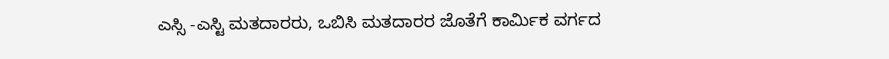ಎಸ್ಸಿ -ಎಸ್ಟಿ ಮತದಾರರು, ಒಬಿಸಿ ಮತದಾರರ ಜೊತೆಗೆ ಕಾರ್ಮಿಕ ವರ್ಗದ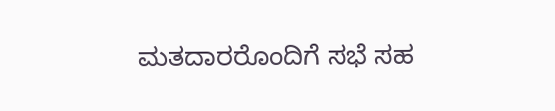ಮತದಾರರೊಂದಿಗೆ ಸಭೆ ಸಹ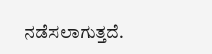ನಡೆಸಲಾಗುತ್ತದೆ.